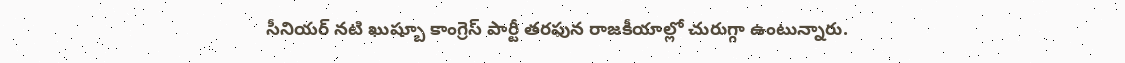సీనియర్ నటి ఖుష్బూ కాంగ్రెస్ పార్టీ తరఫున రాజకీయాల్లో చురుగ్గా ఉంటున్నారు.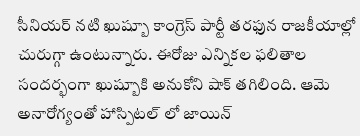సీనియర్ నటి ఖుష్బూ కాంగ్రెస్ పార్టీ తరఫున రాజకీయాల్లో చురుగ్గా ఉంటున్నారు. ఈరోజు ఎన్నికల ఫలితాల సందర్భంగా ఖుష్బూకి అనుకోని షాక్ తగిలింది. ఆమె అనారోగ్యంతో హాస్పిటల్ లో జాయిన్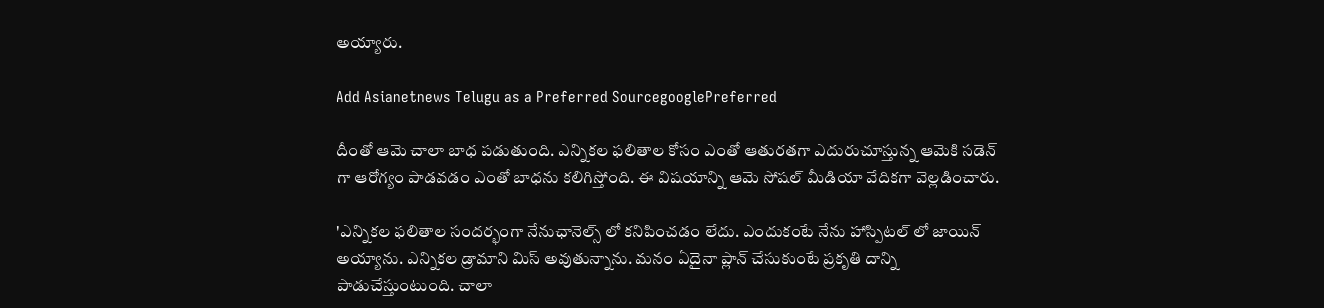అయ్యారు.

Add Asianetnews Telugu as a Preferred SourcegooglePreferred

దీంతో ఆమె చాలా బాధ పడుతుంది. ఎన్నికల ఫలితాల కోసం ఎంతో ఆతురతగా ఎదురుచూస్తున్న ఆమెకి సడెన్ గా ఆరోగ్యం పాడవడం ఎంతో బాధను కలిగిస్తోంది. ఈ విషయాన్ని ఆమె సోషల్ మీడియా వేదికగా వెల్లడించారు.

'ఎన్నికల ఫలితాల సందర్భంగా నేనుఛానెల్స్ లో కనిపించడం లేదు. ఎందుకంటే నేను హాస్పిటల్ లో జాయిన్ అయ్యాను. ఎన్నికల డ్రామాని మిస్ అవుతున్నాను. మనం ఏదైనా ప్లాన్ చేసుకుంటే ప్రకృతి దాన్ని పాడుచేస్తుంటుంది. చాలా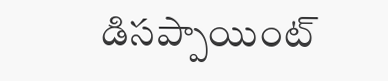డిసప్పాయింట్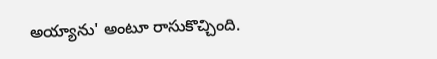అయ్యాను' అంటూ రాసుకొచ్చింది.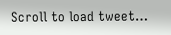Scroll to load tweet…